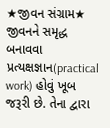★જીવન સંગ્રામ★
જીવનને સમૃદ્ધ બનાવવા પ્રત્યક્ષજ્ઞાન(practical work) હોવું ખૂબ જરૂરી છે. તેના દ્વારા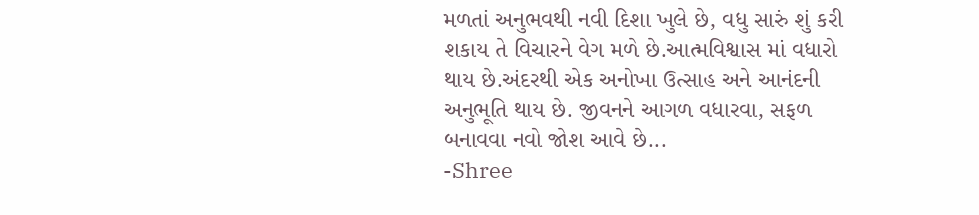મળતાં અનુભવથી નવી દિશા ખુલે છે, વધુ સારું શું કરી શકાય તે વિચારને વેગ મળે છે.આત્મવિશ્વાસ માં વધારો થાય છે.અંદરથી એક અનોખા ઉત્સાહ અને આનંદની અનુભૂતિ થાય છે. જીવનને આગળ વધારવા, સફળ બનાવવા નવો જોશ આવે છે...
-Shree